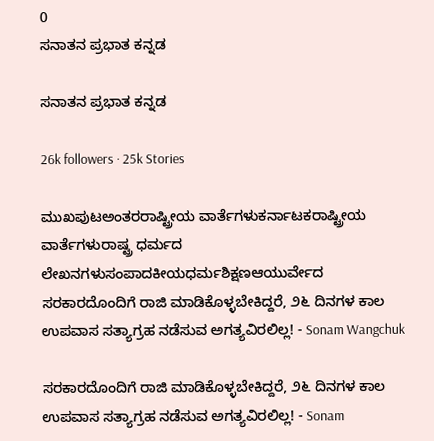0
ಸನಾತನ ಪ್ರಭಾತ ಕನ್ನಡ

ಸನಾತನ ಪ್ರಭಾತ ಕನ್ನಡ

26k followers · 25k Stories

ಮುಖಪುಟಅಂತರರಾಷ್ಟ್ರೀಯ ವಾರ್ತೆಗಳುಕರ್ನಾಟಕರಾಷ್ಟ್ರೀಯ ವಾರ್ತೆಗಳುರಾಷ್ಟ್ರ ಧರ್ಮದ ಲೇಖನಗಳುಸಂಪಾದಕೀಯಧರ್ಮಶಿಕ್ಷಣಆಯುರ್ವೇದ
ಸರಕಾರದೊಂದಿಗೆ ರಾಜಿ ಮಾಡಿಕೊಳ್ಳಬೇಕಿದ್ದರೆ, ೨೬ ದಿನಗಳ ಕಾಲ ಉಪವಾಸ ಸತ್ಯಾಗ್ರಹ ನಡೆಸುವ ಅಗತ್ಯವಿರಲಿಲ್ಲ! - Sonam Wangchuk

ಸರಕಾರದೊಂದಿಗೆ ರಾಜಿ ಮಾಡಿಕೊಳ್ಳಬೇಕಿದ್ದರೆ, ೨೬ ದಿನಗಳ ಕಾಲ ಉಪವಾಸ ಸತ್ಯಾಗ್ರಹ ನಡೆಸುವ ಅಗತ್ಯವಿರಲಿಲ್ಲ! - Sonam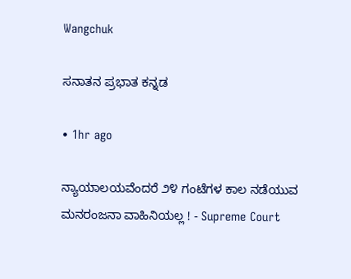Wangchuk

ಸನಾತನ ಪ್ರಭಾತ ಕನ್ನಡ

• 1hr ago

ನ್ಯಾಯಾಲಯವೆಂದರೆ ೨೪ ಗಂಟೆಗಳ ಕಾಲ ನಡೆಯುವ ಮನರಂಜನಾ ವಾಹಿನಿಯಲ್ಲ ! - Supreme Court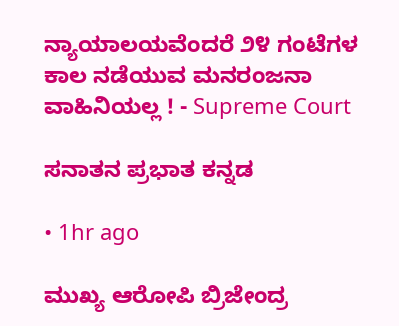ನ್ಯಾಯಾಲಯವೆಂದರೆ ೨೪ ಗಂಟೆಗಳ ಕಾಲ ನಡೆಯುವ ಮನರಂಜನಾ ವಾಹಿನಿಯಲ್ಲ ! - Supreme Court

ಸನಾತನ ಪ್ರಭಾತ ಕನ್ನಡ

• 1hr ago

ಮುಖ್ಯ ಆರೋಪಿ ಬ್ರಿಜೇಂದ್ರ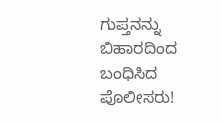ಗುಪ್ತನನ್ನು ಬಿಹಾರದಿಂದ ಬಂಧಿಸಿದ ಪೊಲೀಸರು!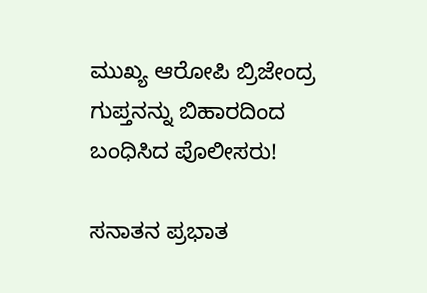ಮುಖ್ಯ ಆರೋಪಿ ಬ್ರಿಜೇಂದ್ರ ಗುಪ್ತನನ್ನು ಬಿಹಾರದಿಂದ ಬಂಧಿಸಿದ ಪೊಲೀಸರು!

ಸನಾತನ ಪ್ರಭಾತ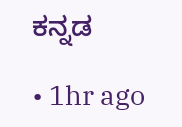ಕನ್ನಡ

• 1hr ago